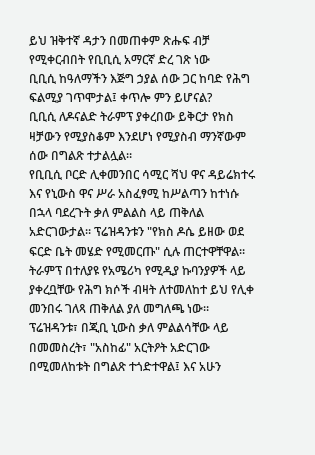ይህ ዝቅተኛ ዳታን በመጠቀም ጽሑፍ ብቻ የሚቀርብበት የቢቢሲ አማርኛ ድረ ገጽ ነው
ቢቢሲ ከዓለማችን እጅግ ኃያል ሰው ጋር ከባድ የሕግ ፍልሚያ ገጥሞታል፤ ቀጥሎ ምን ይሆናል?
ቢቢሲ ለዶናልድ ትራምፕ ያቀረበው ይቅርታ የክስ ዛቻውን የሚያስቆም እንደሆነ የሚያስብ ማንኛውም ሰው በግልጽ ተታልሏል።
የቢቢሲ ቦርድ ሊቀመንበር ሳሚር ሻህ ዋና ዳይሬክተሩ እና የኒውስ ዋና ሥራ አስፈፃሚ ከሥልጣን ከተነሱ በኋላ ባደረጉት ቃለ ምልልስ ላይ ጠቅለል አድርገውታል። ፕሬዝዳንቱን "የክስ ዶሴ ይዘው ወደ ፍርድ ቤት መሄድ የሚመርጡ" ሲሉ ጠርተዋቸዋል።
ትራምፕ በተለያዩ የአሜሪካ የሚዲያ ኩባንያዎች ላይ ያቀረቧቸው የሕግ ክሶች ብዛት ለተመለከተ ይህ የሊቀ መንበሩ ገለጻ ጠቅለል ያለ መግለጫ ነው።
ፕሬዝዳንቱ፣ በጂቢ ኒውስ ቃለ ምልልሳቸው ላይ በመመስረት፣ "አስከፊ" አርትዖት አድርገው በሚመለከቱት በግልጽ ተጎድተዋል፤ እና አሁን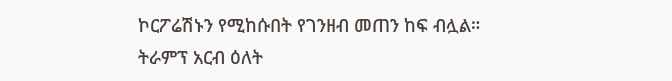ኮርፖሬሽኑን የሚከሱበት የገንዘብ መጠን ከፍ ብሏል።
ትራምፕ አርብ ዕለት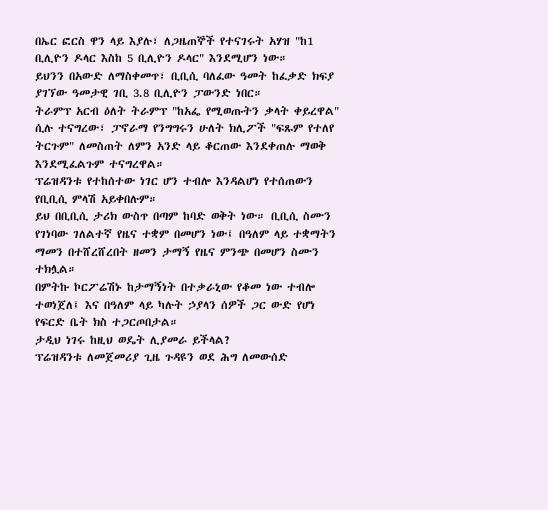በኤር ፎርስ ዋን ላይ እያሉ፣ ለጋዜጠኞች የተናገሩት አሃዝ "ከ1 ቢሊዮን ዶላር እስከ 5 ቢሊዮን ዶላር" እንደሚሆን ነው።
ይህንን በአውድ ለማስቀመጥ፣ ቢቢሲ ባለፈው ዓመት ከፈቃድ ክፍያ ያገኘው ዓመታዊ ገቢ 3.8 ቢሊዮን ፓውንድ ነበር።
ትራምፕ አርብ ዕለት ትራምፕ "ከአፌ የሚወጡትን ቃላት ቀይረዋል" ሲሉ ተናግረው፣ ፓኖራማ የንግግሩን ሁለት ክሊፖች "ፍጹም የተለየ ትርጉም" ለመስጠት ለምን አንድ ላይ ቆርጠው እንደቀጠሉ ማወቅ እንደሚፈልጉም ተናግረዋል።
ፕሬዝዳንቱ የተከሰተው ነገር ሆን ተብሎ እንዳልሆነ የተሰጠውን የቢቢሲ ምላሽ አይቀበሉም።
ይህ በቢቢሲ ታሪክ ውስጥ በጣም ከባድ ወቅት ነው። ቢቢሲ ስሙን የገነባው ገለልተኛ የዜና ተቋም በመሆን ነው፤ በዓለም ላይ ተቋማትን ማመን በተሸረሸረበት ዘመን ታማኝ የዜና ምንጭ በመሆን ስሙን ተክሏል።
በምትኩ ኮርፖሬሽኑ ከታማኝነት በተቃራኒው የቆመ ነው ተብሎ ተወነጀለ፤ እና በዓለም ላይ ካሉት ኃያላን ሰዎች ጋር ውድ የሆነ የፍርድ ቤት ክስ ተጋርጦበታል።
ታዲህ ነገሩ ከዚህ ወዴት ሊያመራ ይችላል?
ፕሬዝዳንቱ ለመጀመሪያ ጊዜ ጉዳዩን ወደ ሕግ ለመውሰድ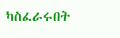ካስፈራሩበት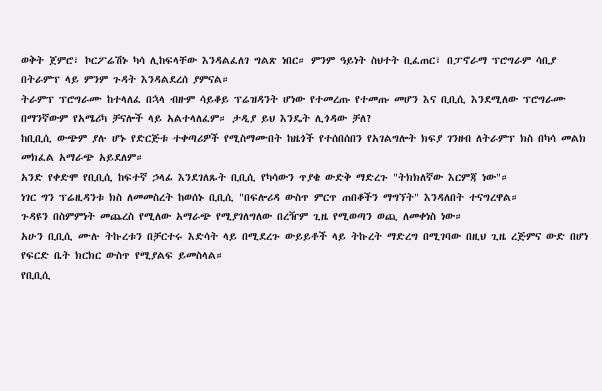ወቅት ጀምሮ፣ ኮርፖሬሽኑ ካሳ ሊከፍላቸው እንዳልፈለገ ግልጽ ነበር። ምንም ዓይነት ስህተት ቢፈጠር፣ በፓኖራማ ፕሮግራም ሳቢያ በትራምፕ ላይ ምንም ጉዳት እንዳልደረሰ ያምናል።
ትራምፕ ፕሮግራሙ ከተላለፈ በኋላ ብዙም ሳይቆይ ፕሬዝዳንት ሆነው የተመረጡ የተመጡ መሆን እና ቢቢሲ እንደሚለው ፕሮግራሙ በማንኛውም የአሜሪካ ቻናሎች ላይ አልተላለፈም። ታዲያ ይህ እንዴት ሊጎዳው ቻለ?
ከቢቢሲ ውጭም ያሉ ሆኑ የድርጅቱ ተቀጣሪዎች የሚስማሙበት ከዜጎች የተሰበሰበን የአገልግሎት ክፍያ ገንዘብ ለትራምፕ ክስ በካሳ መልክ መክፈል አማራጭ አይደለም።
አንድ የቀድሞ የቢቢሲ ከፍተኛ ኃላፊ እንደገለጹት ቢቢሲ የካሳውን ጥያቄ ውድቅ ማድረጉ "ትክክለኛው እርምጃ ነው"።
ነገር ግን ፕሬዚዳንቱ ክስ ለመመስረት ከወሰኑ ቢቢሲ "በፍሎሪዳ ውስጥ ምርጥ ጠበቆችን ማግኘት" እንዳለበት ተናግረዋል።
ጉዳዩን በስምምነት መጨረስ የሚለው አማራጭ የሚያገለግለው በረዥም ጊዜ የሚወጣን ወጪ ለመቀነስ ነው።
አሁን ቢቢሲ ሙሉ ትኩረቱን በቻርተሩ እድሳት ላይ በሚደረጉ ውይይቶች ላይ ትኩረት ማድረግ በሚገባው በዚህ ጊዜ ረጅምና ውድ በሆነ የፍርድ ቤት ክርክር ውስጥ የሚያልፍ ይመስላል።
የቢቢሲ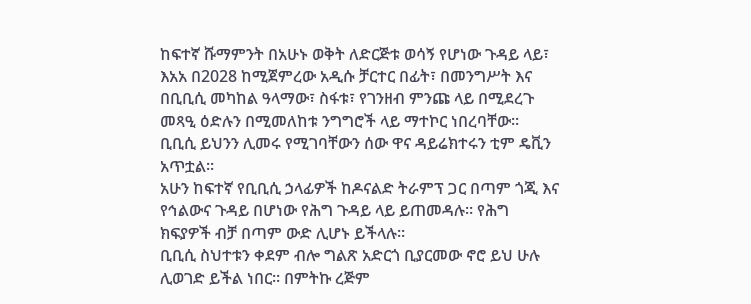ከፍተኛ ሹማምንት በአሁኑ ወቅት ለድርጅቱ ወሳኝ የሆነው ጉዳይ ላይ፣ እአአ በ2028 ከሚጀምረው አዲሱ ቻርተር በፊት፣ በመንግሥት እና በቢቢሲ መካከል ዓላማው፣ ስፋቱ፣ የገንዘብ ምንጩ ላይ በሚደረጉ መጻዒ ዕድሉን በሚመለከቱ ንግግሮች ላይ ማተኮር ነበረባቸው።
ቢቢሲ ይህንን ሊመሩ የሚገባቸውን ሰው ዋና ዳይሬክተሩን ቲም ዴቪን አጥቷል።
አሁን ከፍተኛ የቢቢሲ ኃላፊዎች ከዶናልድ ትራምፕ ጋር በጣም ጎጂ እና የኅልውና ጉዳይ በሆነው የሕግ ጉዳይ ላይ ይጠመዳሉ። የሕግ ክፍያዎች ብቻ በጣም ውድ ሊሆኑ ይችላሉ።
ቢቢሲ ስህተቱን ቀደም ብሎ ግልጽ አድርጎ ቢያርመው ኖሮ ይህ ሁሉ ሊወገድ ይችል ነበር። በምትኩ ረጅም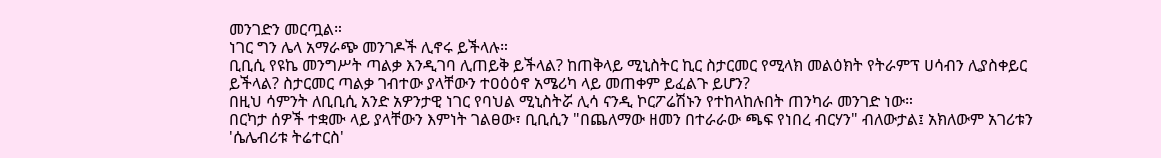መንገድን መርጧል።
ነገር ግን ሌላ አማራጭ መንገዶች ሊኖሩ ይችላሉ።
ቢቢሲ የዩኬ መንግሥት ጣልቃ እንዲገባ ሊጠይቅ ይችላል? ከጠቅላይ ሚኒስትር ኪር ስታርመር የሚላክ መልዕክት የትራምፕ ሀሳብን ሊያስቀይር ይችላል? ስታርመር ጣልቃ ገብተው ያላቸውን ተዐዕዕኖ አሜሪካ ላይ መጠቀም ይፈልጉ ይሆን?
በዚህ ሳምንት ለቢቢሲ አንድ አዎንታዊ ነገር የባህል ሚኒስትሯ ሊሳ ናንዲ ኮርፖሬሽኑን የተከላከሉበት ጠንካራ መንገድ ነው።
በርካታ ሰዎች ተቋሙ ላይ ያላቸውን እምነት ገልፀው፣ ቢቢሲን "በጨለማው ዘመን በተራራው ጫፍ የነበረ ብርሃን" ብለውታል፤ አክለውም አገሪቱን 'ሴሌብሪቱ ትሬተርስ'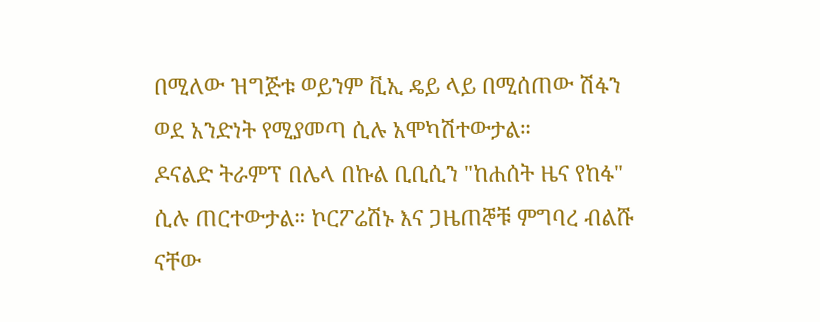በሚለው ዝግጅቱ ወይንም ቪኢ ዴይ ላይ በሚሰጠው ሽፋን ወደ አንድነት የሚያመጣ ሲሉ አሞካሽተውታል።
ዶናልድ ትራምፕ በሌላ በኩል ቢቢሲን "ከሐሰት ዜና የከፋ" ሲሉ ጠርተውታል። ኮርፖሬሽኑ እና ጋዜጠኞቹ ምግባረ ብልሹ ናቸው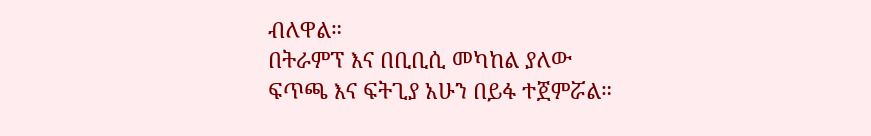ብለዋል።
በትራምፕ እና በቢቢሲ መካከል ያለው ፍጥጫ እና ፍትጊያ አሁን በይፋ ተጀምሯል።